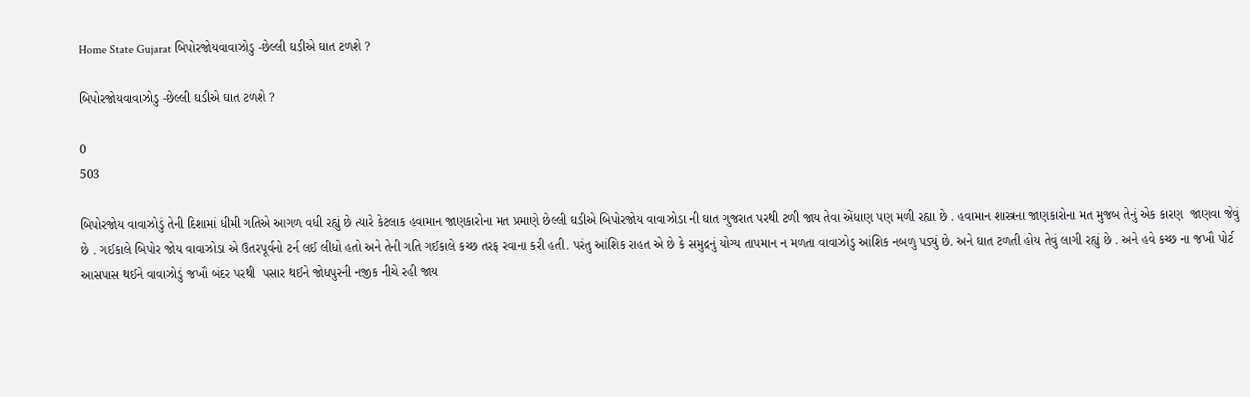Home State Gujarat બિપોરજોયવાવાઝોડુ -છેલ્લી ઘડીએ ઘાત ટળશે ?

બિપોરજોયવાવાઝોડુ -છેલ્લી ઘડીએ ઘાત ટળશે ?

0
503

બિપોરજોય વાવાઝોડું તેની દિશામાં ધીમી ગતિએ આગળ વધી રહ્યું છે ત્યારે કેટલાક હવામાન જાણકારોના મત પ્રમાણે છેલ્લી ઘડીએ બિપોરજોય વાવાઝોડા ની ઘાત ગુજરાત પરથી ટળી જાય તેવા એંધાણ પણ મળી રહ્યા છે . હવામાન શાસ્ત્રના જાણકારોના મત મુજબ તેનું એક કારણ  જાણવા જેવું છે . ગઈકાલે બિપોર જોય વાવાઝોડા એ ઉતરપૂર્વનો ટર્ન લઈ લીધો હતો અને તેની ગતિ ગઈકાલે કચ્છ તરફ રવાના કરી હતી. પરંતુ આંશિક રાહત એ છે કે સમુદ્રનું યોગ્ય તાપમાન ન મળતા વાવાઝોડુ આંશિક નબળુ પડ્યું છે. અને ઘાત ટળતી હોય તેવું લાગી રહ્યું છે . અને હવે કચ્છ ના જખૌ પોર્ટ આસપાસ થઈને વાવાઝોડું જખૌ બંદર પરથી  પસાર થઈને જોધપુરની નજીક નીચે રહી જાય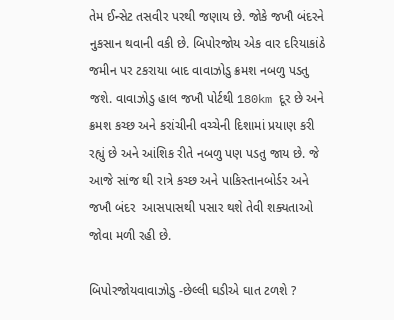તેમ ઈન્સેટ તસવીર પરથી જણાય છે. જોકે જખૌ બંદરને નુકસાન થવાની વકી છે. બિપોરજોય એક વાર દરિયાકાંઠે જમીન પર ટકરાયા બાદ વાવાઝોડુ ક્રમશ નબળુ પડતુ જશે. વાવાઝોડુ હાલ જખૌ પોર્ટથી 180km દૂર છે અને ક્રમશ કચ્છ અને કરાંચીની વચ્ચેની દિશામાં પ્રયાણ કરી રહ્યું છે અને આંશિક રીતે નબળુ પણ પડતુ જાય છે. જે આજે સાંજ થી રાત્રે કચ્છ અને પાકિસ્તાનબોર્ડર અને જખૌ બંદર  આસપાસથી પસાર થશે તેવી શક્યતાઓ જોવા મળી રહી છે.

બિપોરજોયવાવાઝોડુ -છેલ્લી ઘડીએ ઘાત ટળશે ?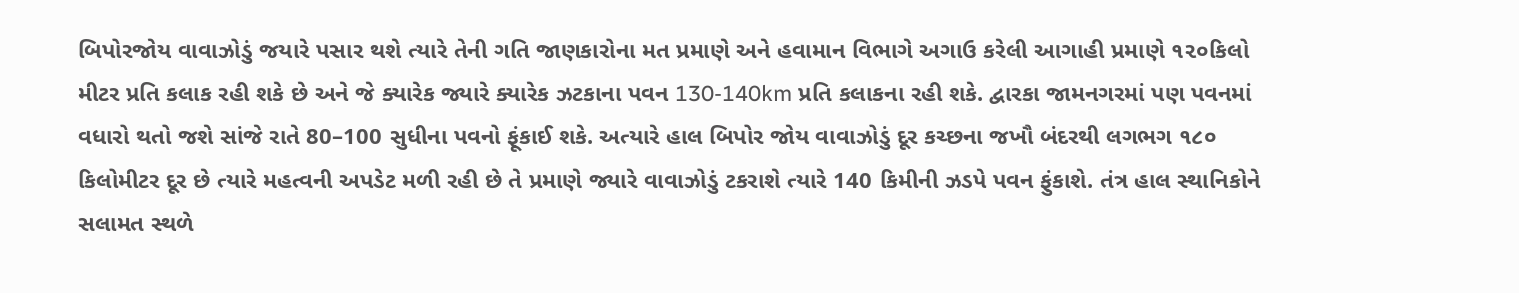બિપોરજોય વાવાઝોડું જયારે પસાર થશે ત્યારે તેની ગતિ જાણકારોના મત પ્રમાણે અને હવામાન વિભાગે અગાઉ કરેલી આગાહી પ્રમાણે ૧૨૦કિલો મીટર પ્રતિ કલાક રહી શકે છે અને જે ક્યારેક જ્યારે ક્યારેક ઝટકાના પવન 130-140km પ્રતિ કલાકના રહી શકે. દ્વારકા જામનગરમાં પણ પવનમાં વધારો થતો જશે સાંજે રાતે 80–100 સુધીના પવનો ફૂંકાઈ શકે. અત્યારે હાલ બિપોર જોય વાવાઝોડું દૂર કચ્છના જખૌ બંદરથી લગભગ ૧૮૦ કિલોમીટર દૂર છે ત્યારે મહત્વની અપડેટ મળી રહી છે તે પ્રમાણે જ્યારે વાવાઝોડું ટકરાશે ત્યારે 140 કિમીની ઝડપે પવન ફુંકાશે. તંત્ર હાલ સ્થાનિકોને સલામત સ્થળે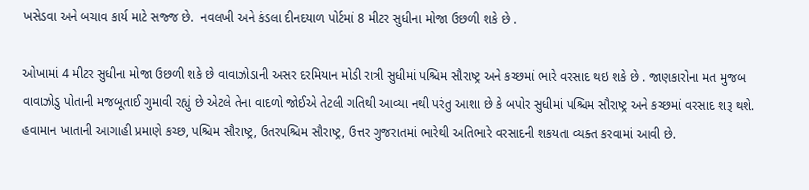ખસેડવા અને બચાવ કાર્ય માટે સજ્જ છે.  નવલખી અને કંડલા દીનદયાળ પોર્ટમાં 8 મીટર સુધીના મોજા ઉછળી શકે છે .

ઓખામાં 4 મીટર સુધીના મોજા ઉછળી શકે છે વાવાઝોડાની અસર દરમિયાન મોડી રાત્રી સુધીમાં પશ્ચિમ સૌરાષ્ટ્ર અને કચ્છમાં ભારે વરસાદ થઇ શકે છે . જાણકારોના મત મુજબ વાવાઝોડુ પોતાની મજબૂતાઈ ગુમાવી રહ્યું છે એટલે તેના વાદળો જોઈએ તેટલી ગતિથી આવ્યા નથી પરંતુ આશા છે કે બપોર સુધીમાં પશ્ચિમ સૌરાષ્ટ્ર અને કચ્છમાં વરસાદ શરૂ થશે. હવામાન ખાતાની આગાહી પ્રમાણે કચ્છ, પશ્ચિમ સૌરાષ્ટ્ર, ઉતરપશ્ચિમ સૌરાષ્ટ્ર, ઉત્તર ગુજરાતમાં ભારેથી અતિભારે વરસાદની શકયતા વ્યક્ત કરવામાં આવી છે.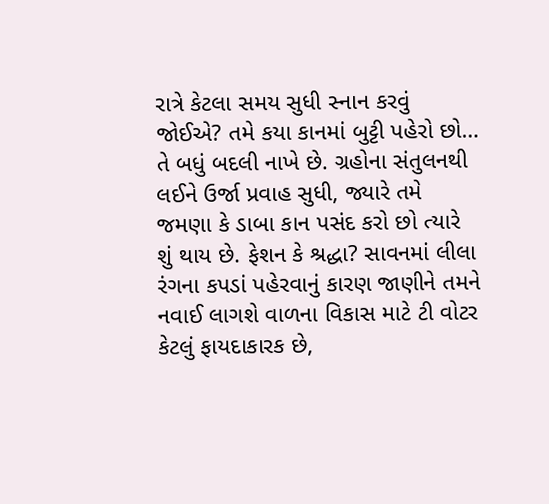રાત્રે કેટલા સમય સુધી સ્નાન કરવું જોઈએ? તમે કયા કાનમાં બુટ્ટી પહેરો છો… તે બધું બદલી નાખે છે. ગ્રહોના સંતુલનથી લઈને ઉર્જા પ્રવાહ સુધી, જ્યારે તમે જમણા કે ડાબા કાન પસંદ કરો છો ત્યારે શું થાય છે. ફેશન કે શ્રદ્ધા? સાવનમાં લીલા રંગના કપડાં પહેરવાનું કારણ જાણીને તમને નવાઈ લાગશે વાળના વિકાસ માટે ટી વોટર કેટલું ફાયદાકારક છે,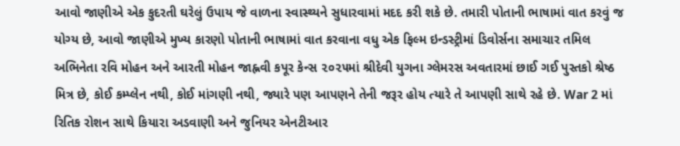આવો જાણીએ એક કુદરતી ઘરેલું ઉપાય જે વાળના સ્વાસ્થ્યને સુધારવામાં મદદ કરી શકે છે. તમારી પોતાની ભાષામાં વાત કરવું જ યોગ્ય છે, આવો જાણીએ મુખ્ય કારણો પોતાની ભાષામાં વાત કરવાના વધુ એક ફિલ્મ ઇન્ડસ્ટ્રીમાં ડિવોર્સના સમાચાર તમિલ અભિનેતા રવિ મોહન અને આરતી મોહન જાહ્નવી કપૂર કેન્સ ૨૦૨૫માં શ્રીદેવી યુગના ગ્લેમરસ અવતારમાં છાઈ ગઈ પુસ્તકો શ્રેષ્ઠ મિત્ર છે, કોઈ કમ્પ્લેન નથી, કોઈ માંગણી નથી, જ્યારે પણ આપણને તેની જરૂર હોય ત્યારે તે આપણી સાથે રહે છે. War 2 માં રિતિક રોશન સાથે કિયારા અડવાણી અને જુનિયર એનટીઆર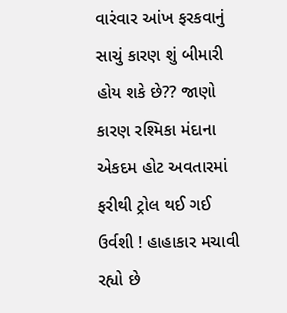વારંવાર આંખ ફરકવાનું સાચું કારણ શું બીમારી હોય શકે છે?? જાણો કારણ રશ્મિકા મંદાના એકદમ હોટ અવતારમાં ફરીથી ટ્રોલ થઈ ગઈ ઉર્વશી ! હાહાકાર મચાવી રહ્યો છે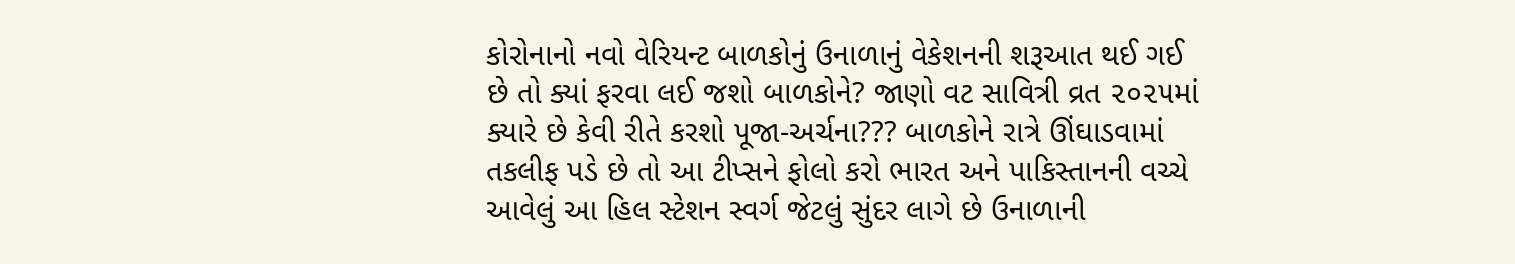કોરોનાનો નવો વેરિયન્ટ બાળકોનું ઉનાળાનું વેકેશનની શરૂઆત થઈ ગઈ છે તો ક્યાં ફરવા લઈ જશો બાળકોને? જાણો વટ સાવિત્રી વ્રત ૨૦૨૫માં ક્યારે છે કેવી રીતે કરશો પૂજા-અર્ચના??? બાળકોને રાત્રે ઊંઘાડવામાં તકલીફ પડે છે તો આ ટીપ્સને ફોલો કરો ભારત અને પાકિસ્તાનની વચ્ચે આવેલું આ હિલ સ્ટેશન સ્વર્ગ જેટલું સુંદર લાગે છે ઉનાળાની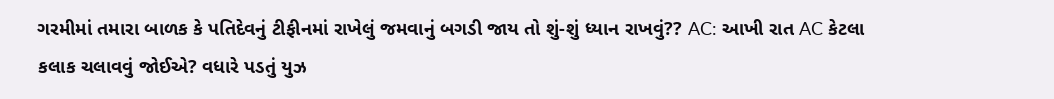ગરમીમાં તમારા બાળક કે પતિદેવનું ટીફીનમાં રાખેલું જમવાનું બગડી જાય તો શું-શું ધ્યાન રાખવું?? AC: આખી રાત AC કેટલા કલાક ચલાવવું જોઈએ? વધારે પડતું યુઝ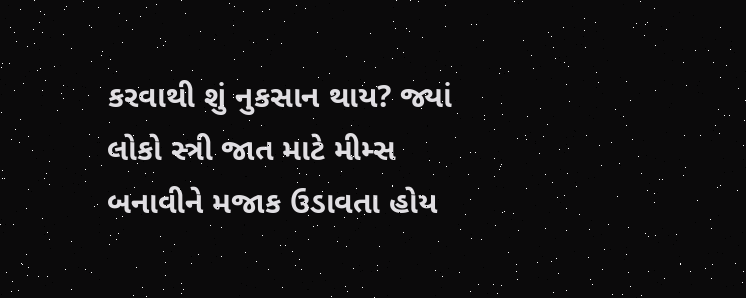કરવાથી શું નુકસાન થાય? જ્યાં લોકો સ્ત્રી જાત માટે મીમ્સ બનાવીને મજાક ઉડાવતા હોય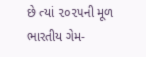છે ત્યાં ૨૦૨૫ની મૂળ ભારતીય ગેમ-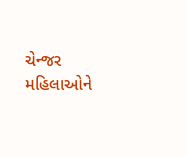ચેન્જર મહિલાઓને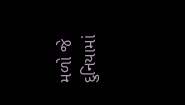મળો જે દુનિયામાં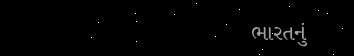ભારતનું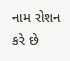નામ રોશન કરે છે